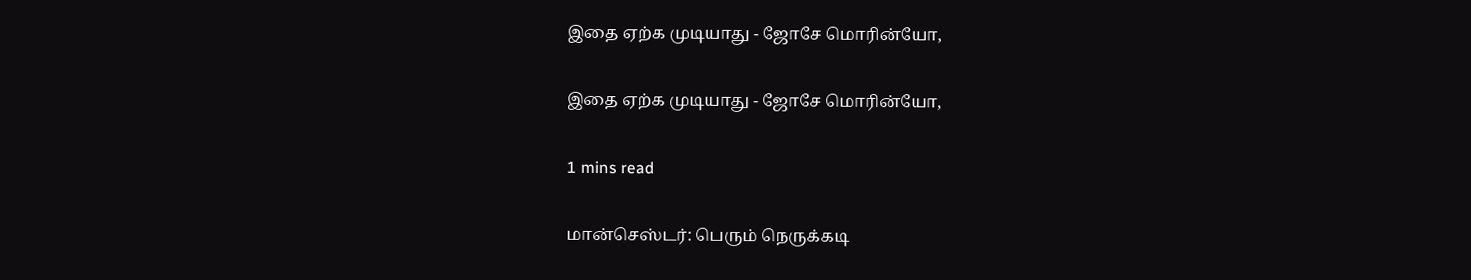இதை ஏற்க முடியாது - ஜோசே மொரின்யோ,

இதை ஏற்க முடியாது - ஜோசே மொரின்யோ,

1 mins read

மான்செஸ்டர்: பெரும் நெருக்கடி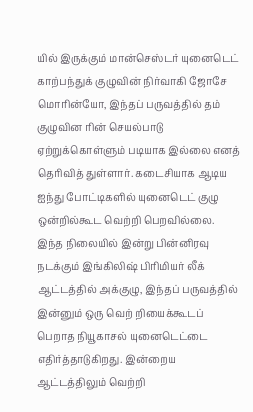யில் இருக்கும் மான்செஸ்டர் யுனைடெட் காற்பந்துக் குழுவின் நிர்வாகி ஜோசே மொரின்யோ, இந்தப் பருவத்தில் தம் குழுவின ரின் செயல்பாடு ஏற்றுக்கொள்ளும் படியாக இல்லை எனத் தெரிவித் துள்ளார். கடைசியாக ஆடிய ஐந்து போட்டிகளில் யுனைடெட் குழு ஒன்றில்கூட வெற்றி பெறவில்லை. இந்த நிலையில் இன்று பின்னிரவு நடக்கும் இங்கிலிஷ் பிரிமியர் லீக் ஆட்டத்தில் அக்குழு, இந்தப் பருவத்தில் இன்னும் ஒரு வெற் றியைக்கூடப் பெறாத நியூகாசல் யுனைடெட்டை எதிர்த்தாடுகிறது. இன்றைய ஆட்டத்திலும் வெற்றி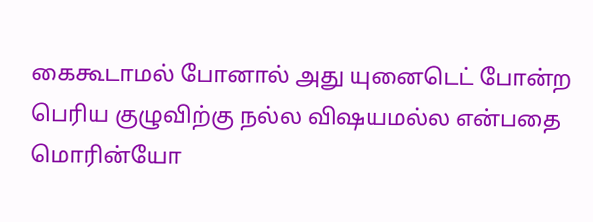கைகூடாமல் போனால் அது யுனைடெட் போன்ற பெரிய குழுவிற்கு நல்ல விஷயமல்ல என்பதை மொரின்யோ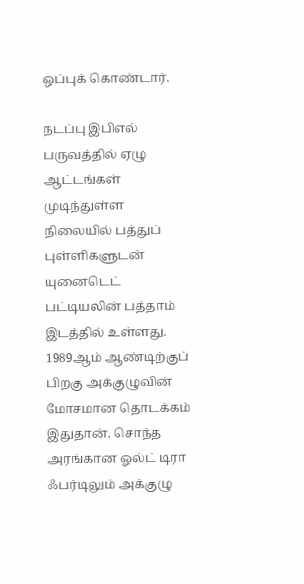ஒப்புக் கொண்டார்.

நடப்பு இபிஎல் பருவத்தில் ஏழு ஆட்டங்கள் முடிந்துள்ள நிலையில் பத்துப் புள்ளிகளுடன் யுனைடெட் பட்டியலின் பத்தாம் இடத்தில் உள்ளது. 1989ஆம் ஆண்டிற்குப் பிறகு அக்குழுவின் மோசமான தொடக்கம் இதுதான். சொந்த அரங்கான ஓல்ட் டிரா ஃபர்டிலும் அக்குழு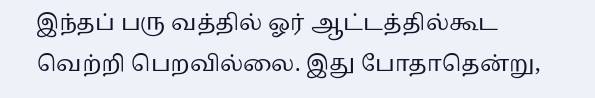இந்தப் பரு வத்தில் ஓர் ஆட்டத்தில்கூட வெற்றி பெறவில்லை. இது போதாதென்று,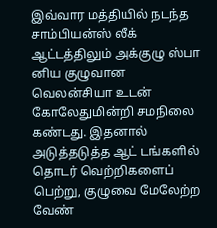இவ்வார மத்தியில் நடந்த சாம்பியன்ஸ் லீக் ஆட்டத்திலும் அக்குழு ஸ்பா னிய குழுவான வெலன்சியா உடன் கோலேதுமின்றி சமநிலை கண்டது. இதனால் அடுத்தடுத்த ஆட் டங்களில் தொடர் வெற்றிகளைப் பெற்று, குழுவை மேலேற்ற வேண்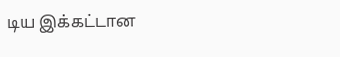டிய இக்கட்டான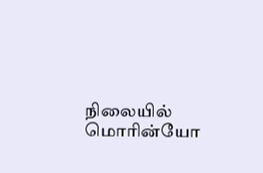நிலையில் மொரின்யோ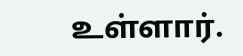உள்ளார்.